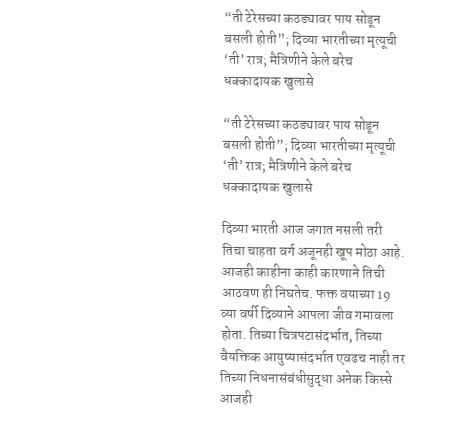“ती टेरेसच्या कठड्यावर पाय सोडून बसली होती”; दिव्या भारतीच्या मृत्यूची ‘ती’ रात्र; मैत्रिणीने केले बरेच धक्कादायक खुलासे

“ती टेरेसच्या कठड्यावर पाय सोडून बसली होती”; दिव्या भारतीच्या मृत्यूची ‘ती’ रात्र; मैत्रिणीने केले बरेच धक्कादायक खुलासे

दिव्या भारती आज जगात नसली तरी तिचा चाहता वर्ग अजूनही खूप मोठा आहे. आजही काहीना काही कारणाने तिची आठवण ही निघतेच. फक्त वयाच्या 19 व्या वर्षी दिव्याने आपला जीव गमावला होता. तिच्या चित्रपटासंदर्भात, तिच्या वैयक्तिक आयुष्यासंदर्भात एवढच नाही तर तिच्या निधनासंबंधीसुद्धा अनेक किस्से आजही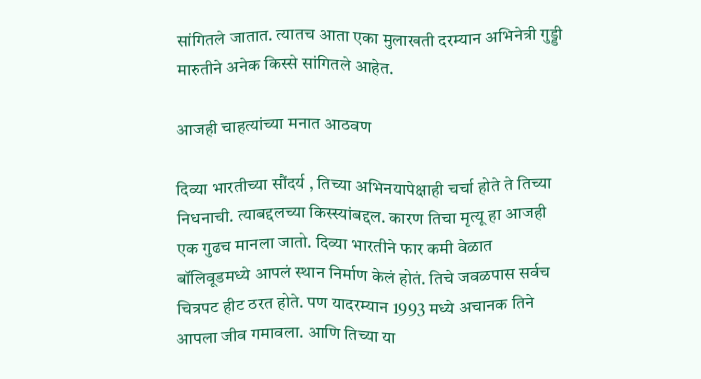सांगितले जातात. त्यातच आता एका मुलाखती दरम्यान अभिनेत्री गुड्डी मारुतीने अनेक किस्से सांगितले आहेत.

आजही चाहत्यांच्या मनात आठवण

दिव्या भारतीच्या सौंदर्य , तिच्या अभिनयापेक्षाही चर्चा होते ते तिच्या निधनाची. त्याबद्दलच्या किस्स्यांबद्दल. कारण तिचा मृत्यू हा आजही एक गुढच मानला जातो. दिव्या भारतीने फार कमी वेळात बॉलिवूडमध्ये आपलं स्थान निर्माण केलं होतं. तिचे जवळपास सर्वच चित्रपट हीट ठरत होते. पण यादरम्यान 1993 मध्ये अचानक तिने आपला जीव गमावला. आणि तिच्या या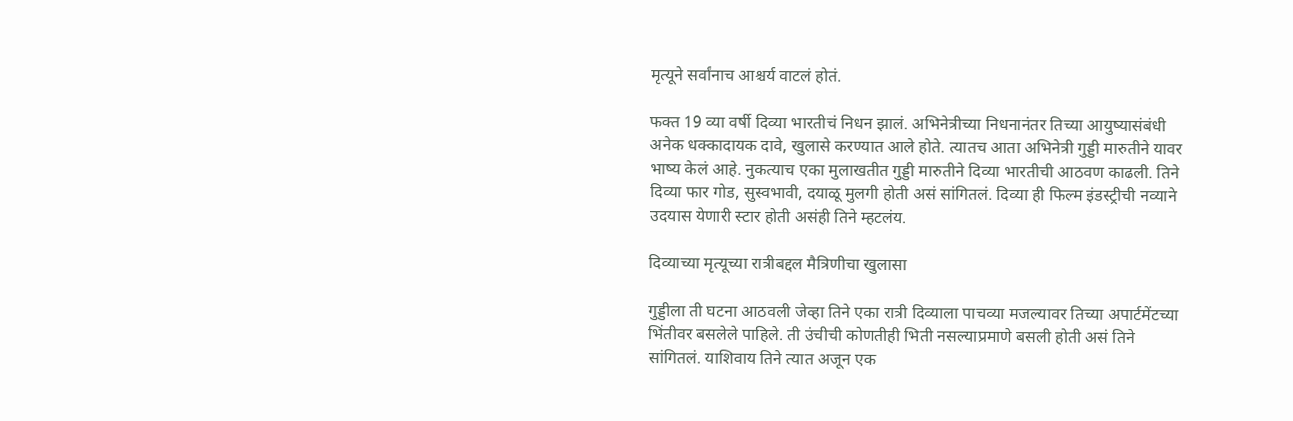मृत्यूने सर्वांनाच आश्चर्य वाटलं होतं.

फक्त 19 व्या वर्षी दिव्या भारतीचं निधन झालं. अभिनेत्रीच्या निधनानंतर तिच्या आयुष्यासंबंधी अनेक धक्कादायक दावे, खुलासे करण्यात आले होते. त्यातच आता अभिनेत्री गुड्डी मारुतीने यावर भाष्य केलं आहे. नुकत्याच एका मुलाखतीत गुड्डी मारुतीने दिव्या भारतीची आठवण काढली. तिने दिव्या फार गोड, सुस्वभावी, दयाळू मुलगी होती असं सांगितलं. दिव्या ही फिल्म इंडस्ट्रीची नव्याने उदयास येणारी स्टार होती असंही तिने म्हटलंय.

दिव्याच्या मृत्यूच्या रात्रीबद्दल मैत्रिणीचा खुलासा

गुड्डीला ती घटना आठवली जेव्हा तिने एका रात्री दिव्याला पाचव्या मजल्यावर तिच्या अपार्टमेंटच्या भिंतीवर बसलेले पाहिले. ती उंचीची कोणतीही भिती नसल्याप्रमाणे बसली होती असं तिने सांगितलं. याशिवाय तिने त्यात अजून एक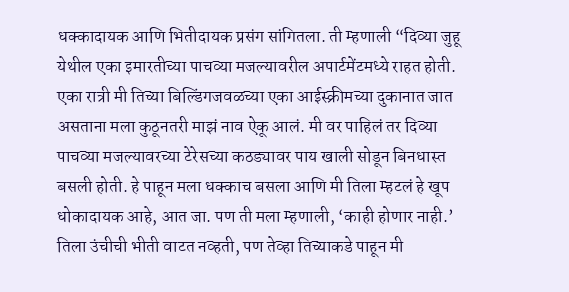धक्कादायक आणि भितीदायक प्रसंग सांगितला. ती म्हणाली “दिव्या जुहू येथील एका इमारतीच्या पाचव्या मजल्यावरील अपार्टमेंटमध्ये राहत होती. एका रात्री मी तिच्या बिल्डिंगजवळच्या एका आईस्क्रीमच्या दुकानात जात असताना मला कुठूनतरी माझं नाव ऐकू आलं. मी वर पाहिलं तर दिव्या पाचव्या मजल्यावरच्या टेरेसच्या कठड्यावर पाय खाली सोडून बिनधास्त बसली होती. हे पाहून मला धक्काच बसला आणि मी तिला म्हटलं हे खूप धोकादायक आहे, आत जा. पण ती मला म्हणाली, ‘काही होणार नाही.’ तिला उंचीची भीती वाटत नव्हती, पण तेव्हा तिच्याकडे पाहून मी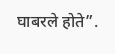घाबरले होते”.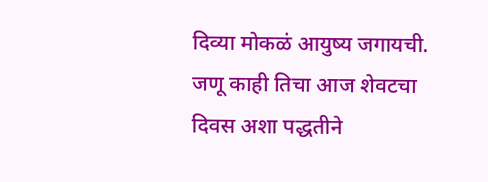दिव्या मोकळं आयुष्य जगायची. जणू काही तिचा आज शेवटचा दिवस अशा पद्धतीने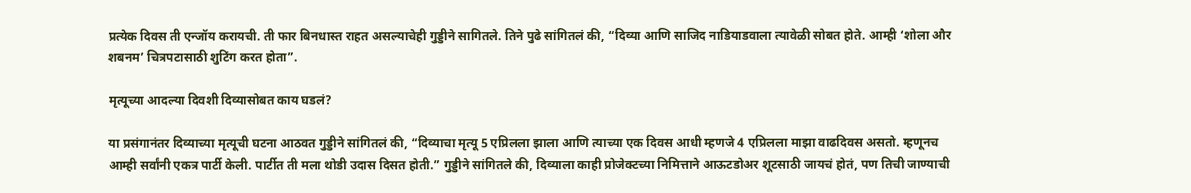प्रत्येक दिवस ती एन्जॉय करायची. ती फार बिनधास्त राहत असल्याचेही गुड्डीने सागितले. तिने पुढे सांगितलं की, “दिव्या आणि साजिद नाडियाडवाला त्यावेळी सोबत होते. आम्ही ‘शोला और शबनम’ चित्रपटासाठी शुटिंग करत होता”.

मृत्यूच्या आदल्या दिवशी दिव्यासोबत काय घडलं?

या प्रसंगानंतर दिव्याच्या मृत्यूची घटना आठवत गुड्डीने सांगितलं की, “दिव्याचा मृत्यू 5 एप्रिलला झाला आणि त्याच्या एक दिवस आधी म्हणजे 4 एप्रिलला माझा वाढदिवस असतो. म्हणूनच आम्ही सर्वांनी एकत्र पार्टी केली. पार्टीत ती मला थोडी उदास दिसत होती.” गुड्डीने सांगितले की, दिव्याला काही प्रोजेक्टच्या निमित्ताने आऊटडोअर शूटसाठी जायचं होतं, पण तिची जाण्याची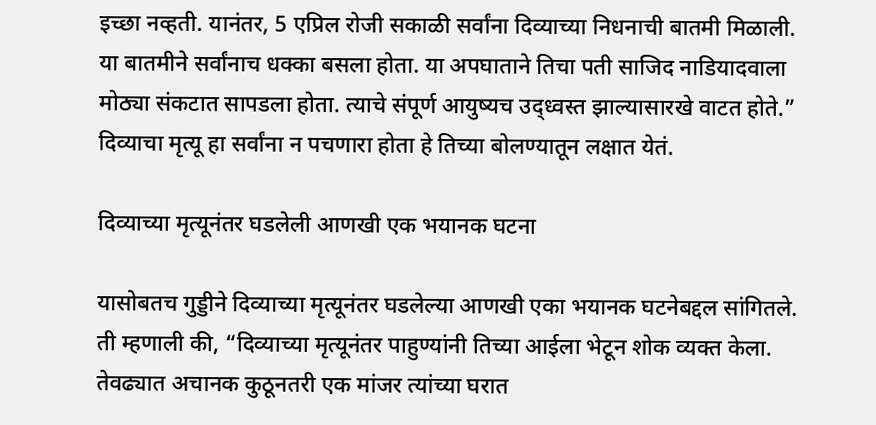इच्छा नव्हती. यानंतर, 5 एप्रिल रोजी सकाळी सर्वांना दिव्याच्या निधनाची बातमी मिळाली. या बातमीने सर्वांनाच धक्का बसला होता. या अपघाताने तिचा पती साजिद नाडियादवाला मोठ्या संकटात सापडला होता. त्याचे संपूर्ण आयुष्यच उद्ध्वस्त झाल्यासारखे वाटत होते.” दिव्याचा मृत्यू हा सर्वांना न पचणारा होता हे तिच्या बोलण्यातून लक्षात येतं.

दिव्याच्या मृत्यूनंतर घडलेली आणखी एक भयानक घटना

यासोबतच गुड्डीने दिव्याच्या मृत्यूनंतर घडलेल्या आणखी एका भयानक घटनेबद्दल सांगितले. ती म्हणाली की, “दिव्याच्या मृत्यूनंतर पाहुण्यांनी तिच्या आईला भेटून शोक व्यक्त केला. तेवढ्यात अचानक कुठूनतरी एक मांजर त्यांच्या घरात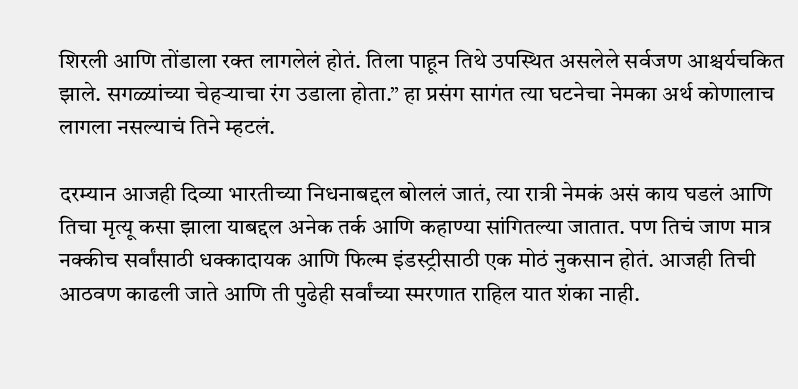शिरली आणि तोंडाला रक्त लागलेलं होतं. तिला पाहून तिथे उपस्थित असलेले सर्वजण आश्चर्यचकित झाले. सगळ्यांच्या चेहऱ्याचा रंग उडाला होता.” हा प्रसंग सागंत त्या घटनेचा नेमका अर्थ कोणालाच लागला नसल्याचं तिने म्हटलं.

दरम्यान आजही दिव्या भारतीच्या निधनाबद्दल बोललं जातं, त्या रात्री नेमकं असं काय घडलं आणि तिचा मृत्यू कसा झाला याबद्दल अनेक तर्क आणि कहाण्या सांगितल्या जातात. पण तिचं जाण मात्र नक्कीच सर्वांसाठी धक्कादायक आणि फिल्म इंडस्ट्रीसाठी एक मोठं नुकसान होतं. आजही तिची आठवण काढली जाते आणि ती पुढेही सर्वांच्या स्मरणात राहिल यात शंका नाही.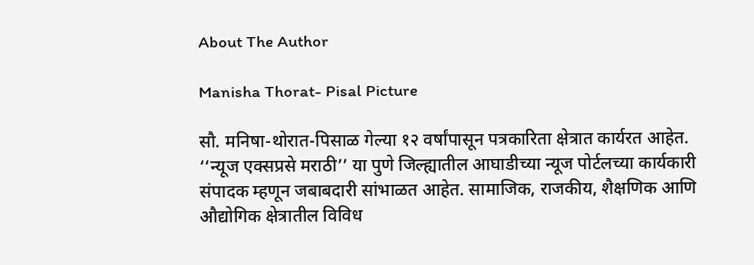About The Author

Manisha Thorat- Pisal Picture

सौ. मनिषा-थोरात-पिसाळ गेल्या १२ वर्षांपासून पत्रकारिता क्षेत्रात कार्यरत आहेत. ‘‘न्यूज एक्सप्रसे मराठी’’ या पुणे जिल्ह्यातील आघाडीच्या न्यूज पोर्टलच्या कार्यकारी संपादक म्हणून जबाबदारी सांभाळत आहेत. सामाजिक, राजकीय, शैक्षणिक आणि औद्योगिक क्षेत्रातील विविध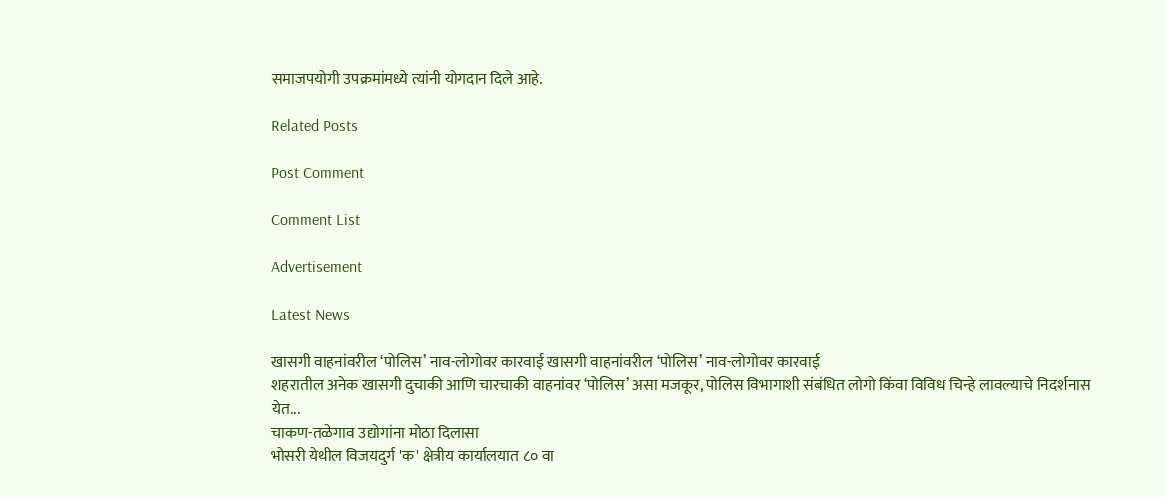समाजपयोगी उपक्रमांमध्ये त्यांनी योगदान दिले आहे.

Related Posts

Post Comment

Comment List

Advertisement

Latest News

खासगी वाहनांवरील ‘पोलिस’ नाव-लोगोवर कारवाई खासगी वाहनांवरील ‘पोलिस’ नाव-लोगोवर कारवाई
शहरातील अनेक खासगी दुचाकी आणि चारचाकी वाहनांवर ‘पोलिस’ असा मजकूर, पोलिस विभागाशी संबंधित लोगो किंवा विविध चिन्हे लावल्याचे निदर्शनास येत...
चाकण-तळेगाव उद्योगांना मोठा दिलासा
भोसरी येथील विजयदुर्ग 'क' क्षेत्रीय कार्यालयात ८० वा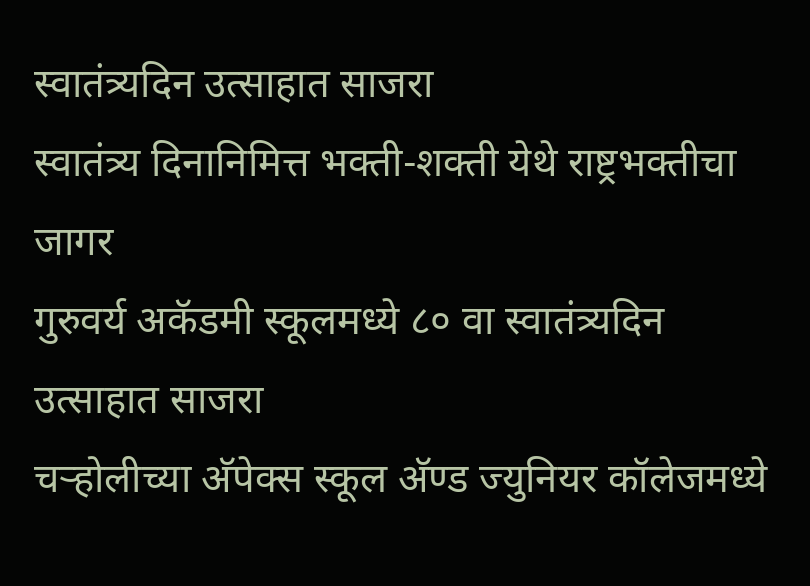स्वातंत्र्यदिन उत्साहात साजरा
स्वातंत्र्य दिनानिमित्त भक्ती-शक्ती येथे राष्ट्रभक्तीचा जागर
गुरुवर्य अकॅडमी स्कूलमध्ये ८० वा स्वातंत्र्यदिन उत्साहात साजरा
चऱ्होलीच्या अ‍ॅपेक्स स्कूल अ‍ॅण्ड ज्युनियर कॉलेजमध्ये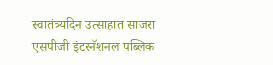स्वातंत्र्यदिन उत्साहात साजरा
एसपीजी इंटरनॅशनल पब्लिक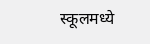स्कूलमध्ये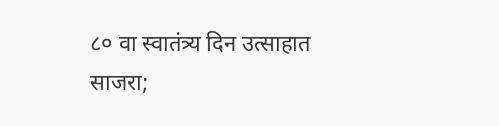८० वा स्वातंत्र्य दिन उत्साहात साजरा;